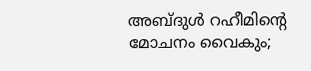അബ്ദുള്‍ റഹീമിന്റെ മോചനം വൈകും;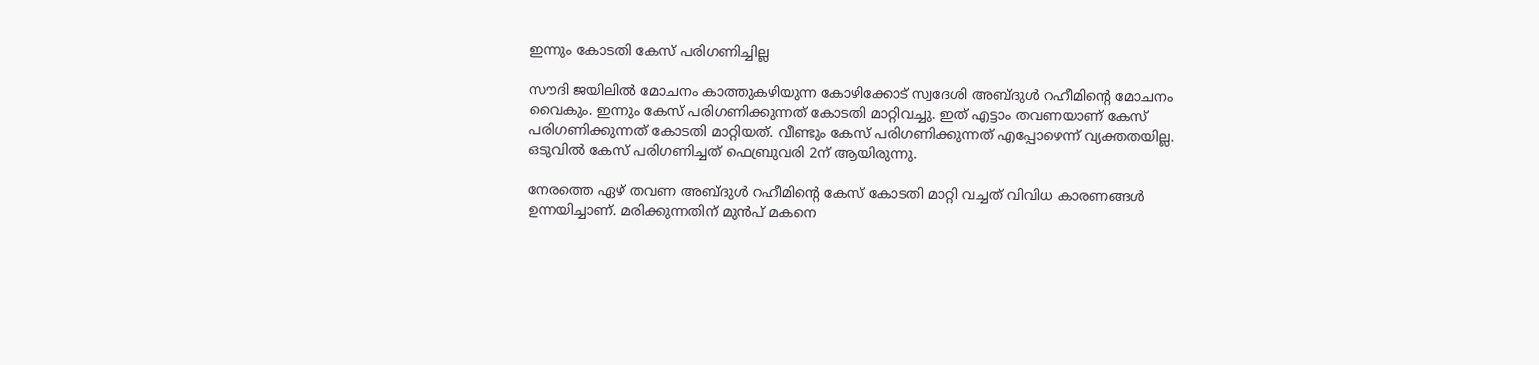ഇന്നും കോടതി കേസ് പരിഗണിച്ചില്ല

സൗദി ജയിലില്‍ മോചനം കാത്തുകഴിയുന്ന കോഴിക്കോട് സ്വദേശി അബ്ദുള്‍ റഹീമിന്റെ മോചനം വൈകും. ഇന്നും കേസ് പരിഗണിക്കുന്നത് കോടതി മാറ്റിവച്ചു. ഇത് എട്ടാം തവണയാണ് കേസ് പരിഗണിക്കുന്നത് കോടതി മാറ്റിയത്. വീണ്ടും കേസ് പരിഗണിക്കുന്നത് എപ്പോഴെന്ന് വ്യക്തതയില്ല. ഒടുവില്‍ കേസ് പരിഗണിച്ചത് ഫെബ്രുവരി 2ന് ആയിരുന്നു.

നേരത്തെ ഏഴ് തവണ അബ്ദുള്‍ റഹീമിന്റെ കേസ് കോടതി മാറ്റി വച്ചത് വിവിധ കാരണങ്ങള്‍ ഉന്നയിച്ചാണ്. മരിക്കുന്നതിന് മുന്‍പ് മകനെ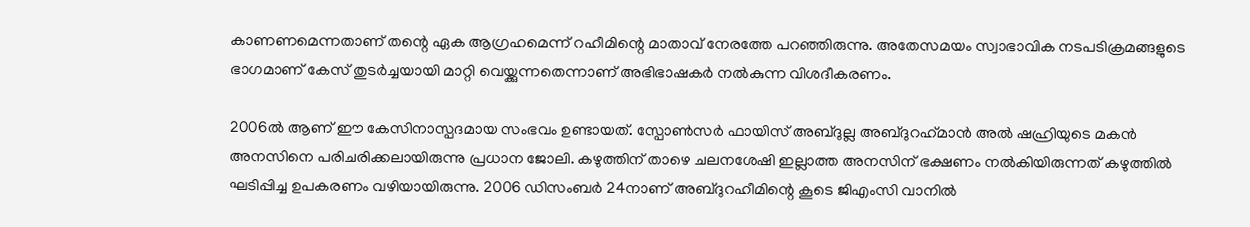കാണണമെന്നതാണ് തന്റെ ഏക ആഗ്രഹമെന്ന് റഹീമിന്റെ മാതാവ് നേരത്തേ പറഞ്ഞിരുന്നു. അതേസമയം സ്വാഭാവിക നടപടിക്രമങ്ങളുടെ ഭാഗമാണ് കേസ് തുടര്‍ച്ചയായി മാറ്റി വെയ്ക്കുന്നതെന്നാണ് അഭിഭാഷകര്‍ നല്‍കുന്ന വിശദീകരണം.

2006ല്‍ ആണ് ഈ കേസിനാസ്പദമായ സംഭവം ഉണ്ടായത്. സ്പോണ്‍സര്‍ ഫായിസ് അബ്ദുല്ല അബ്ദുറഹ്‌മാന്‍ അല്‍ ഷഹ്രിയുടെ മകന്‍ അനസിനെ പരിചരിക്കലായിരുന്നു പ്രധാന ജോലി. കഴുത്തിന് താഴെ ചലനശേഷി ഇല്ലാത്ത അനസിന് ഭക്ഷണം നല്‍കിയിരുന്നത് കഴുത്തില്‍ ഘടിപ്പിച്ച ഉപകരണം വഴിയായിരുന്നു. 2006 ഡിസംബര്‍ 24നാണ് അബ്ദുറഹീമിന്റെ കൂടെ ജിഎംസി വാനില്‍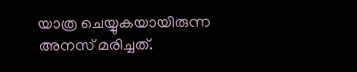യാത്ര ചെയ്യുകയായിരുന്ന അനസ് മരിച്ചത്.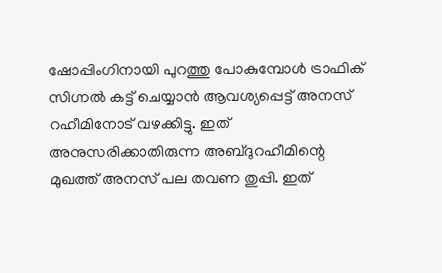ഷോപ്പിംഗിനായി പുറത്തു പോകുമ്പോള്‍ ട്രാഫിക് സിഗ്നല്‍ കട്ട് ചെയ്യാന്‍ ആവശ്യപ്പെട്ട് അനസ് റഹീമിനോട് വഴക്കിട്ടു. ഇത് അനുസരിക്കാതിരുന്ന അബ്ദുറഹീമിന്റെ മുഖത്ത് അനസ് പല തവണ തുപ്പി. ഇത്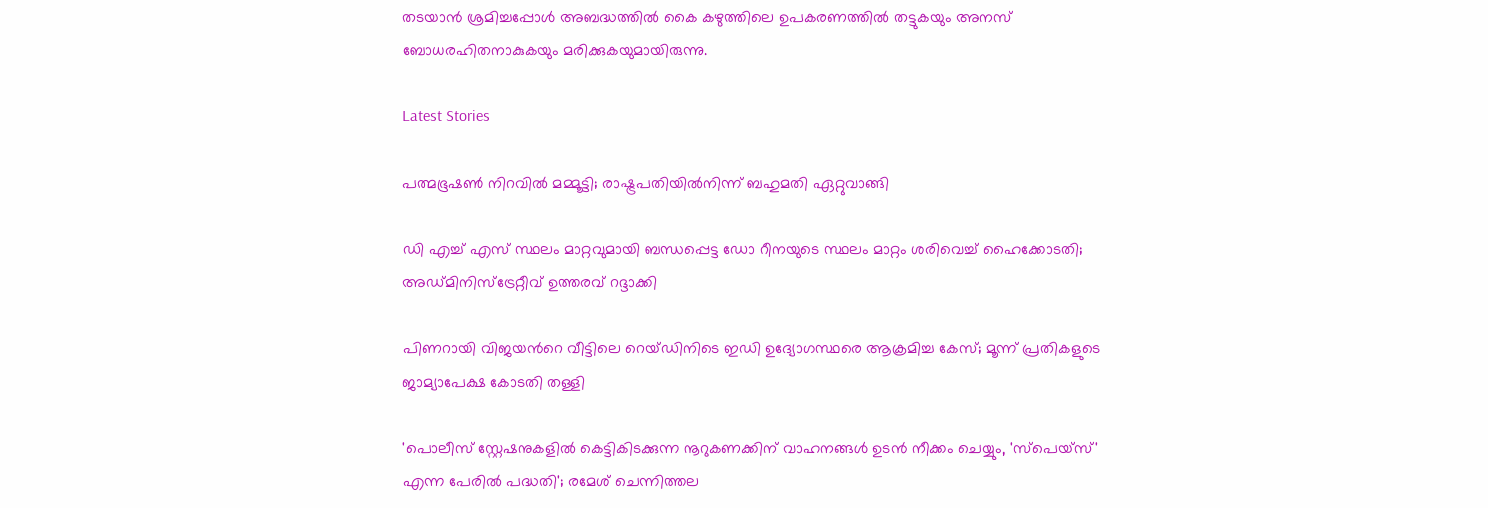തടയാന്‍ ശ്രമിച്ചപ്പോള്‍ അബദ്ധത്തില്‍ കൈ കഴുത്തിലെ ഉപകരണത്തില്‍ തട്ടുകയും അനസ് ബോധരഹിതനാകുകയും മരിക്കുകയുമായിരുന്നു.

Latest Stories

പത്മഭൂഷൺ നിറവിൽ മമ്മൂട്ടി; രാഷ്ട്രപതിയിൽനിന്ന് ബഹുമതി ഏറ്റുവാങ്ങി

ഡി എച്ച് എസ് സ്ഥലം മാറ്റവുമായി ബന്ധപ്പെട്ട ഡോ റീനയുടെ സ്ഥലം മാറ്റം ശരിവെച്ച് ഹൈക്കോടതി; അഡ്മിനിസ്ട്രേറ്റീവ് ഉത്തരവ് റദ്ദാക്കി

പിണറായി വിജയൻറെ വീട്ടിലെ റെയ്ഡിനിടെ ഇഡി ഉദ്യോഗസ്ഥരെ ആക്രമിച്ച കേസ്; മൂന്ന് പ്രതികളുടെ ജാമ്യാപേക്ഷ കോടതി തള്ളി

'പൊലീസ് സ്റ്റേഷനുകളിൽ കെട്ടികിടക്കുന്ന നൂറുകണക്കിന് വാഹനങ്ങൾ ഉടൻ നീക്കം ചെയ്യും, 'സ്പെയ്സ്' എന്ന പേരിൽ പദ്ധതി'; രമേശ് ചെന്നിത്തല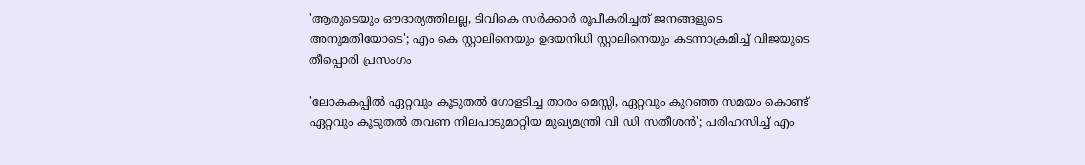'ആരുടെയും ഔദാര്യത്തിലല്ല, ടിവികെ സർക്കാർ രൂപീകരിച്ചത് ജനങ്ങളുടെ അനുമതിയോടെ'; എം കെ സ്റ്റാലിനെയും ഉദയനിധി സ്റ്റാലിനെയും കടന്നാക്രമിച്ച് വിജയുടെ തീപ്പൊരി പ്രസംഗം

'ലോകകപ്പിൽ ഏറ്റവും കൂടുതൽ ഗോളടിച്ച താരം മെസ്സി, ഏറ്റവും കുറഞ്ഞ സമയം കൊണ്ട് ഏറ്റവും കൂടുതൽ തവണ നിലപാടുമാറ്റിയ മുഖ്യമന്ത്രി വി ഡി സതീശൻ'; പരിഹസിച്ച് എം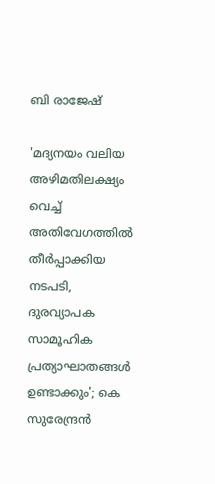ബി രാജേഷ്

'മദ്യനയം വലിയ അഴിമതിലക്ഷ്യം വെച്ച് അതിവേഗത്തിൽ തീർപ്പാക്കിയ നടപടി, ദുരവ്യാപക സാമൂഹിക പ്രത്യാഘാതങ്ങൾ ഉണ്ടാക്കും'; കെ സുരേന്ദ്രൻ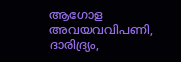ആഗോള അവയവവിപണി, ദാരിദ്ര്യം,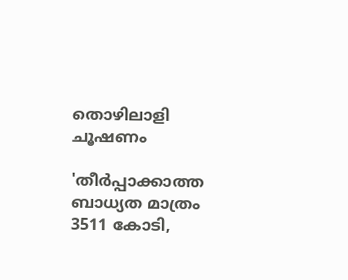തൊഴിലാളി ചൂഷണം

'തീർപ്പാക്കാത്ത ബാധ്യത മാത്രം 3511 കോടി,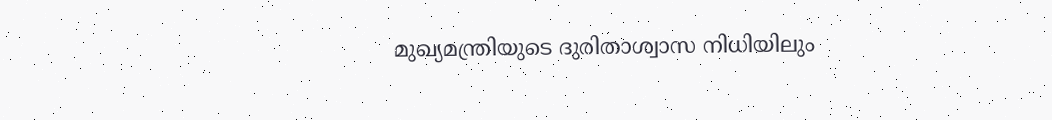മുഖ്യമന്ത്രിയുടെ ദുരിതാശ്വാസ നിധിയിലും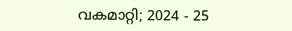വകമാറ്റി; 2024 - 25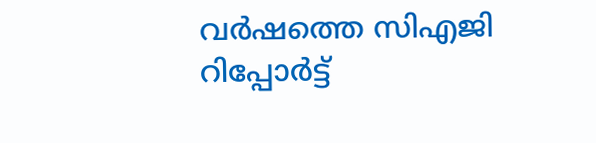വർഷത്തെ സിഎജി റിപ്പോർട്ട്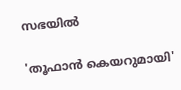സഭയിൽ

'തൂഫാൻ കെയറുമായി'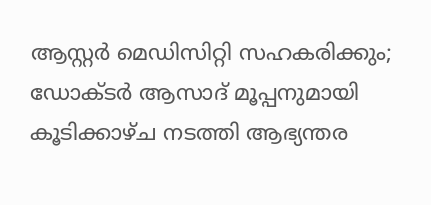ആസ്റ്റർ മെഡിസിറ്റി സഹകരിക്കും; ഡോക്ടർ ആസാദ് മൂപ്പനുമായി കൂടിക്കാഴ്ച നടത്തി ആഭ്യന്തര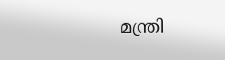മന്ത്രി